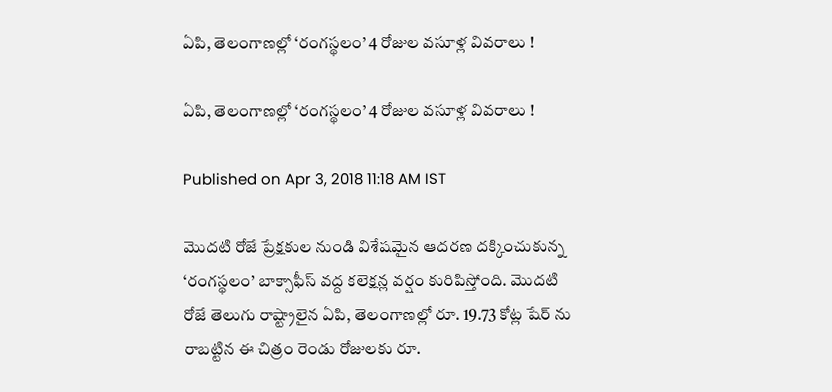ఏపి, తెలంగాణల్లో ‘రంగస్థలం’ 4 రోజుల వసూళ్ల వివరాలు !

ఏపి, తెలంగాణల్లో ‘రంగస్థలం’ 4 రోజుల వసూళ్ల వివరాలు !

Published on Apr 3, 2018 11:18 AM IST

మొదటి రోజే ప్రేక్షకుల నుండి విశేషమైన ఆదరణ దక్కించుకున్న ‘రంగస్థలం’ బాక్సాఫీస్ వద్ద కలెక్షన్ల వర్షం కురిపిస్తోంది. మొదటి రోజే తెలుగు రాష్ట్రాలైన ఏపి, తెలంగాణల్లో రూ. 19.73 కోట్ల షేర్ ను రాబట్టిన ఈ చిత్రం రెండు రోజులకు రూ.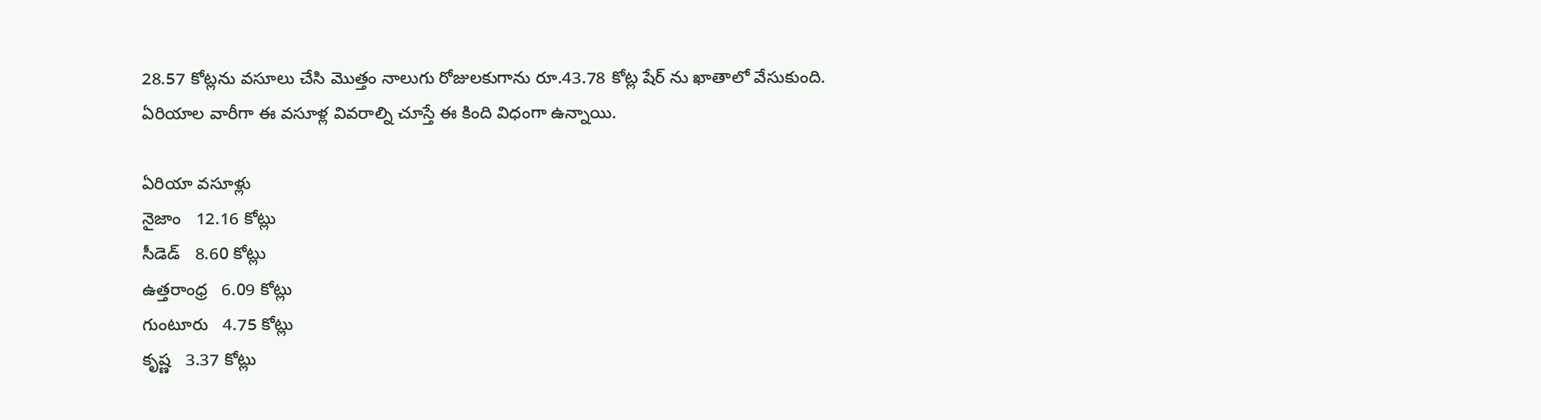28.57 కోట్లను వసూలు చేసి మొత్తం నాలుగు రోజులకుగాను రూ.43.78 కోట్ల షేర్ ను ఖాతాలో వేసుకుంది. ఏరియాల వారీగా ఈ వసూళ్ల వివరాల్ని చూస్తే ఈ కింది విధంగా ఉన్నాయి.

ఏరియా వసూళ్లు
నైజాం   12.16 కోట్లు
సీడెడ్   8.60 కోట్లు
ఉత్తరాంధ్ర   6.09 కోట్లు
గుంటూరు   4.75 కోట్లు
కృష్ణ   3.37 కోట్లు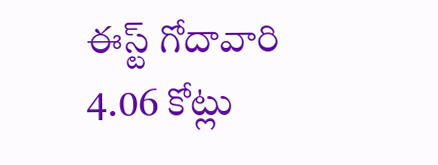ఈస్ట్ గోదావారి   4.06 కోట్లు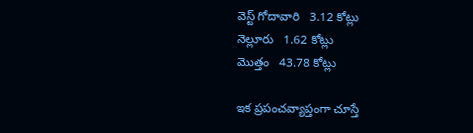వెస్ట్ గోదావారి   3.12 కోట్లు
నెల్లూరు   1.62 కోట్లు
మొత్తం   43.78 కోట్లు

ఇక ప్రపంచవ్యాప్తంగా చూస్తే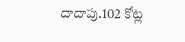దాదాపు.102 కోట్ల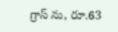గ్రాస్ ను, రూ.63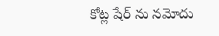కోట్ల షేర్ ను నమోదు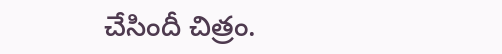చేసిందీ చిత్రం.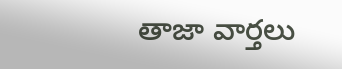తాజా వార్తలు